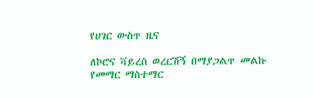የሀገር ውስጥ ዜና

ለኮሮና ቫይረስ ወረርሽኝ በማያጋልጥ መልኩ የመማር ማስተማር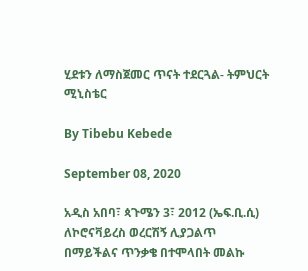ሂደቱን ለማስጀመር ጥናት ተደርጓል- ትምህርት ሚኒስቴር

By Tibebu Kebede

September 08, 2020

አዲስ አበባ፣ ጳጉሜን 3፣ 2012 (ኤፍ.ቢ.ሲ) ለኮሮናቫይረስ ወረርሽኝ ሊያጋልጥ በማይችልና ጥንቃቄ በተሞላበት መልኩ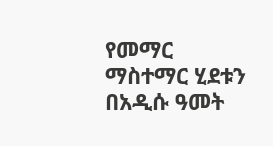የመማር ማስተማር ሂደቱን በአዲሱ ዓመት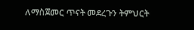ለማስጀመር ጥናት መደረጉን ትምህርት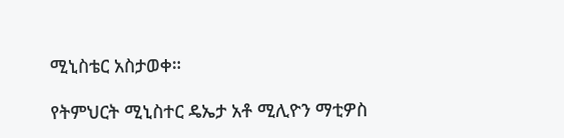ሚኒስቴር አስታወቀ።

የትምህርት ሚኒስተር ዴኤታ አቶ ሚሊዮን ማቲዎስ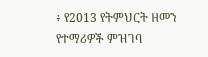፥ የ2013 የትምህርት ዘመን የተማሪዎች ምዝገባ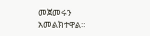መጀመሩን አመልክተዋል።